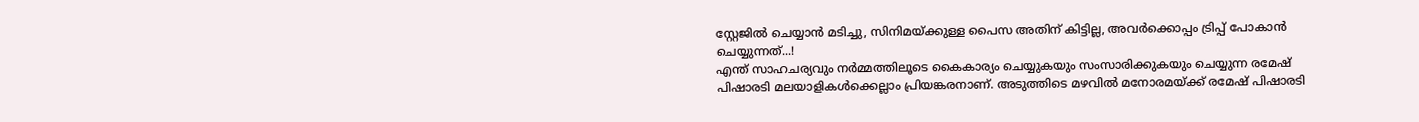സ്റ്റേജിൽ ചെയ്യാൻ മടിച്ചു, സിനിമയ്ക്കുള്ള പൈസ അതിന് കിട്ടില്ല, അവർക്കൊപ്പം ട്രിപ്പ് പോകാൻ ചെയ്യുന്നത്...!
എന്ത് സാഹചര്യവും നർമ്മത്തിലൂടെ കൈകാര്യം ചെയ്യുകയും സംസാരിക്കുകയും ചെയ്യുന്ന രമേഷ് പിഷാരടി മലയാളികൾക്കെല്ലാം പ്രിയങ്കരനാണ്. അടുത്തിടെ മഴവിൽ മനോരമയ്ക്ക് രമേഷ് പിഷാരടി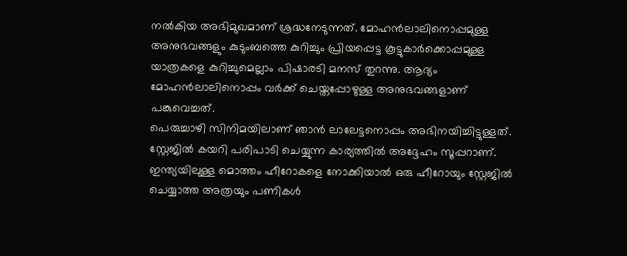നൽകിയ അഭിമുഖമാണ് ശ്രദ്ധനേടുന്നത്. മോഹൻലാലിനൊപ്പമുള്ള അനുഭവങ്ങളും കുടുംബത്തെ കുറിച്ചും പ്രിയപ്പെട്ട കൂട്ടുകാർക്കൊപ്പമുള്ള യാത്രകളെ കുറിച്ചുമെല്ലാം പിഷാരടി മനസ് തുറന്നു. ആദ്യം മോഹൻലാലിനൊപ്പം വർക്ക് ചെയ്തപ്പോഴുള്ള അനുഭവങ്ങളാണ് പങ്കുവെച്ചത്.
പെരുച്ചാഴി സിനിമയിലാണ് ഞാൻ ലാലേട്ടനൊപ്പം അഭിനയിച്ചിട്ടുള്ളത്. സ്റ്റേജിൽ കയറി പരിപാടി ചെയ്യുന്ന കാര്യത്തിൽ അദ്ദേഹം സൂപ്പറാണ്. ഇന്ത്യയിലുള്ള മൊത്തം ഹീറോകളെ നോക്കിയാൽ ഒരു ഹീറോയും സ്റ്റേജിൽ ചെയ്യാത്ത അത്രയും പണികൾ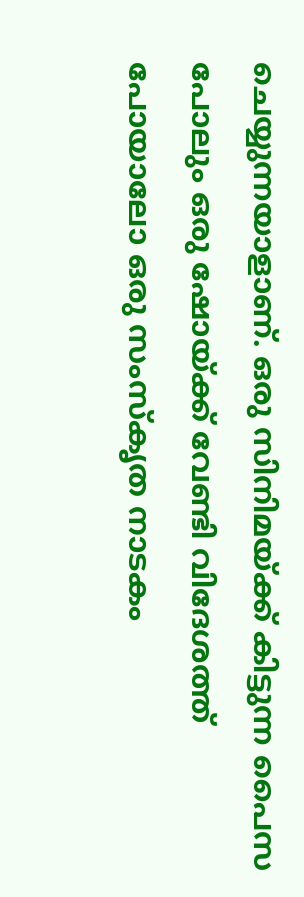ചെയ്യുന്നയാളാണ്. ഒരു സിനിമയ്ക്ക് കിട്ടുന്ന പൈസ പോലും ഒരു ഷോയ്ക്ക് വേണ്ടി വിദേശത്ത് പോയാലോ ഒരു സംസ്കൃത നാടകം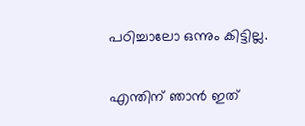പഠിച്ചാലോ ഒന്നും കിട്ടില്ല.

എന്തിന് ഞാൻ ഇത്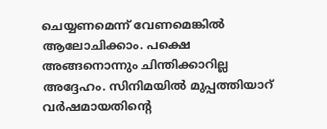ചെയ്യണമെന്ന് വേണമെങ്കിൽ ആലോചിക്കാം. പക്ഷെ അങ്ങനൊന്നും ചിന്തിക്കാറില്ല അദ്ദേഹം. സിനിമയിൽ മുപ്പത്തിയാറ് വർഷമായതിന്റെ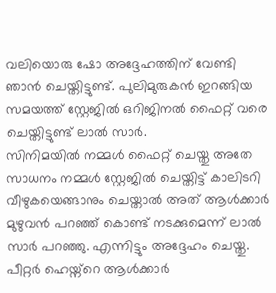വലിയൊരു ഷോ അദ്ദേഹത്തിന് വേണ്ടി ഞാൻ ചെയ്തിട്ടുണ്ട്. പുലിമുരുകൻ ഇറങ്ങിയ സമയത്ത് സ്റ്റേജിൽ ഒറിജിനൽ ഫൈറ്റ് വരെ ചെയ്തിട്ടുണ്ട് ലാൽ സാർ.
സിനിമയിൽ നമ്മൾ ഫൈറ്റ് ചെയ്തു അതേ സാധനം നമ്മൾ സ്റ്റേജിൽ ചെയ്തിട്ട് കാലിടറി വീഴുകയെങ്ങാനും ചെയ്താൽ അത് ആൾക്കാർ മുഴുവൻ പറഞ്ഞ് കൊണ്ട് നടക്കുമെന്ന് ലാൽ സാർ പറഞ്ഞു. എന്നിട്ടും അദ്ദേഹം ചെയ്തു. പീറ്റർ ഹെയ്ന്റെ ആൾക്കാർ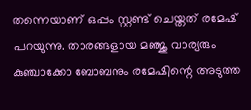തന്നെയാണ് ഒപ്പം സ്റ്റണ്ട് ചെയ്തത് രമേഷ് പറയുന്നു. താരങ്ങളായ മഞ്ജു വാര്യരും കുഞ്ചാക്കോ ബോബനും രമേഷിന്റെ അടുത്ത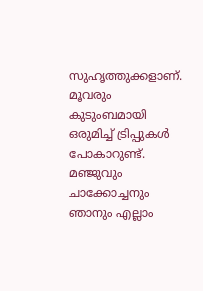സുഹൃത്തുക്കളാണ്. മൂവരും കുടുംബമായി ഒരുമിച്ച് ട്രിപ്പുകൾ പോകാറുണ്ട്.
മഞ്ജുവും ചാക്കോച്ചനും ഞാനും എല്ലാം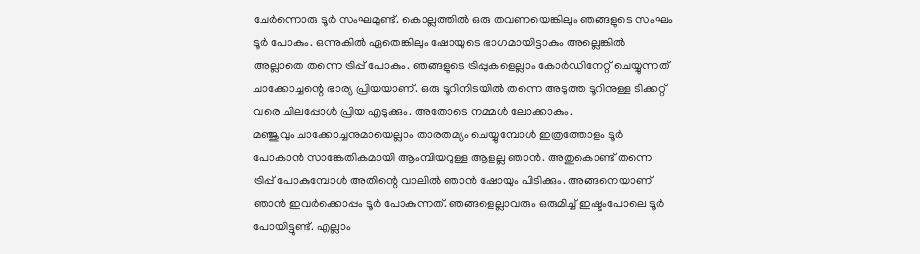ചേർന്നൊരു ടൂർ സംഘമുണ്ട്. കൊല്ലത്തിൽ ഒരു തവണയെങ്കിലും ഞങ്ങളുടെ സംഘം ടൂർ പോകും. ഒന്നുകിൽ ഏതെങ്കിലും ഷോയുടെ ഭാഗമായിട്ടാകും അല്ലെങ്കിൽ അല്ലാതെ തന്നെ ട്രിപ്പ് പോകും. ഞങ്ങളുടെ ട്രിപ്പുകളെല്ലാം കോർഡിനേറ്റ് ചെയ്യുന്നത് ചാക്കോച്ചന്റെ ഭാര്യ പ്രിയയാണ്. ഒരു ടൂറിനിടയിൽ തന്നെ അടുത്ത ടൂറിനുള്ള ടിക്കറ്റ് വരെ ചിലപ്പോൾ പ്രിയ എടുക്കും. അതോടെ നമ്മൾ ലോക്കാകും.
മഞ്ജുവും ചാക്കോച്ചനുമായെല്ലാം താരതമ്യം ചെയ്യുമ്പോൾ ഇത്രത്തോളം ടൂർ പോകാൻ സാങ്കേതികമായി ആംമ്പിയറുള്ള ആളല്ല ഞാൻ. അതുകൊണ്ട് തന്നെ ട്രിപ്പ് പോകുമ്പോൾ അതിന്റെ വാലിൽ ഞാൻ ഷോയും പിടിക്കും. അങ്ങനെയാണ് ഞാൻ ഇവർക്കൊപ്പം ടൂർ പോകുന്നത്. ഞങ്ങളെല്ലാവരും ഒരുമിച്ച് ഇഷ്ടംപോലെ ടൂർ പോയിട്ടുണ്ട്. എല്ലാം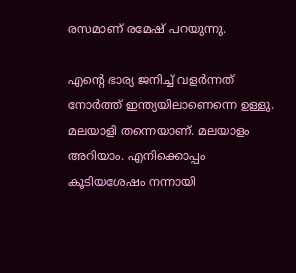രസമാണ് രമേഷ് പറയുന്നു.

എന്റെ ഭാര്യ ജനിച്ച് വളർന്നത് നോർത്ത് ഇന്ത്യയിലാണെന്നെ ഉള്ളു. മലയാളി തന്നെയാണ്. മലയാളം അറിയാം. എനിക്കൊപ്പം കൂടിയശേഷം നന്നായി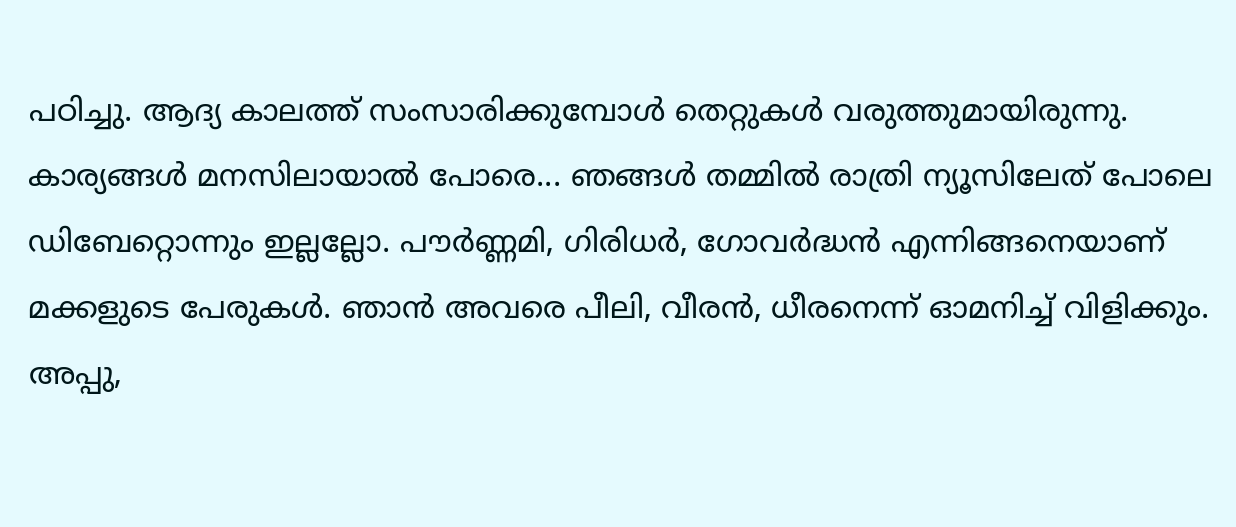പഠിച്ചു. ആദ്യ കാലത്ത് സംസാരിക്കുമ്പോൾ തെറ്റുകൾ വരുത്തുമായിരുന്നു. കാര്യങ്ങൾ മനസിലായാൽ പോരെ... ഞങ്ങൾ തമ്മിൽ രാത്രി ന്യൂസിലേത് പോലെ ഡിബേറ്റൊന്നും ഇല്ലല്ലോ. പൗർണ്ണമി, ഗിരിധർ, ഗോവർദ്ധൻ എന്നിങ്ങനെയാണ് മക്കളുടെ പേരുകൾ. ഞാൻ അവരെ പീലി, വീരൻ, ധീരനെന്ന് ഓമനിച്ച് വിളിക്കും.
അപ്പു,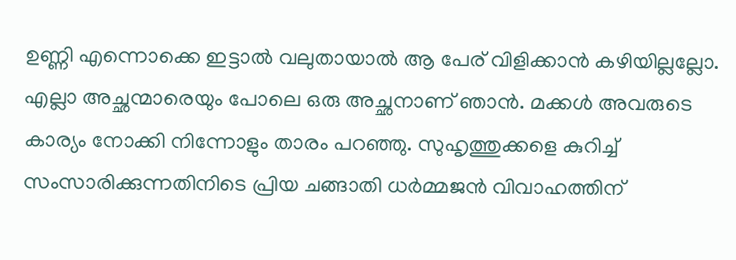ഉണ്ണി എന്നൊക്കെ ഇട്ടാൽ വലുതായാൽ ആ പേര് വിളിക്കാൻ കഴിയില്ലല്ലോ. എല്ലാ അച്ഛന്മാരെയും പോലെ ഒരു അച്ഛനാണ് ഞാൻ. മക്കൾ അവരുടെ കാര്യം നോക്കി നിന്നോളും താരം പറഞ്ഞു. സുഹൃത്തുക്കളെ കുറിച്ച് സംസാരിക്കുന്നതിനിടെ പ്രിയ ചങ്ങാതി ധർമ്മജൻ വിവാഹത്തിന്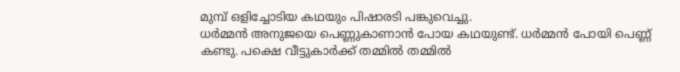മുമ്പ് ഒളിച്ചോടിയ കഥയും പിഷാരടി പങ്കുവെച്ചു.
ധർമ്മൻ അനുജയെ പെണ്ണുകാണാൻ പോയ കഥയുണ്ട്. ധർമ്മൻ പോയി പെണ്ണ് കണ്ടു. പക്ഷെ വീട്ടുകാർക്ക് തമ്മിൽ തമ്മിൽ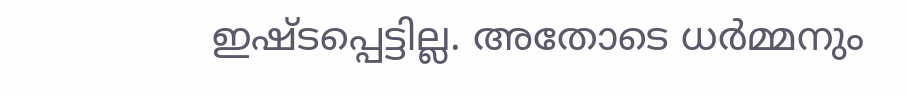ഇഷ്ടപ്പെട്ടില്ല. അതോടെ ധർമ്മനും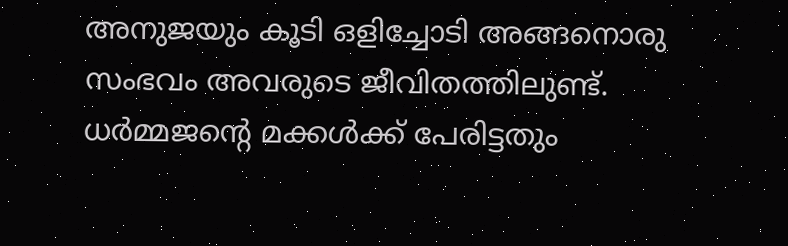അനുജയും കൂടി ഒളിച്ചോടി അങ്ങനൊരു സംഭവം അവരുടെ ജീവിതത്തിലുണ്ട്. ധർമ്മജന്റെ മക്കൾക്ക് പേരിട്ടതും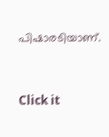പിഷാരടിയാണ്.


Click it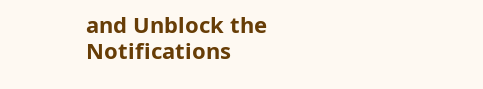and Unblock the Notifications